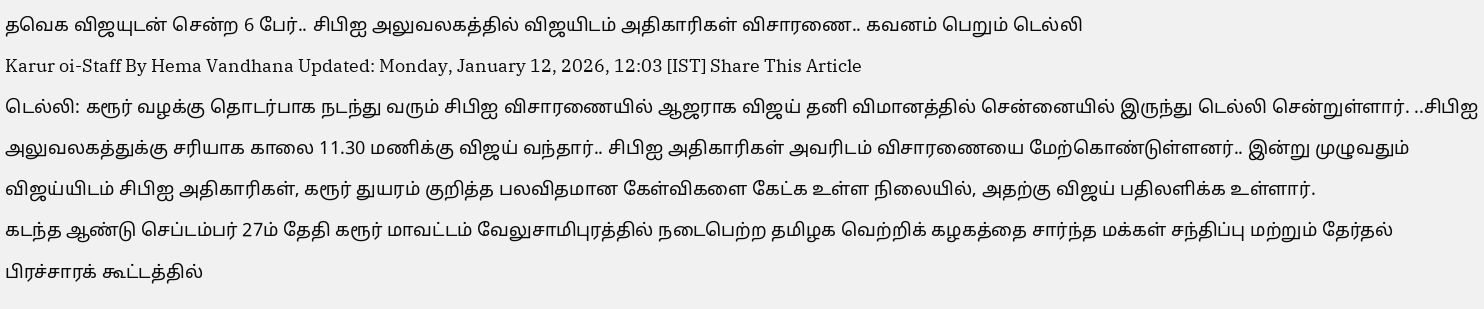தவெக விஜயுடன் சென்ற 6 பேர்.. சிபிஐ அலுவலகத்தில் விஜயிடம் அதிகாரிகள் விசாரணை.. கவனம் பெறும் டெல்லி
Karur oi-Staff By Hema Vandhana Updated: Monday, January 12, 2026, 12:03 [IST] Share This Article
டெல்லி: கரூர் வழக்கு தொடர்பாக நடந்து வரும் சிபிஐ விசாரணையில் ஆஜராக விஜய் தனி விமானத்தில் சென்னையில் இருந்து டெல்லி சென்றுள்ளார். ..சிபிஐ அலுவலகத்துக்கு சரியாக காலை 11.30 மணிக்கு விஜய் வந்தார்.. சிபிஐ அதிகாரிகள் அவரிடம் விசாரணையை மேற்கொண்டுள்ளனர்.. இன்று முழுவதும் விஜய்யிடம் சிபிஐ அதிகாரிகள், கரூர் துயரம் குறித்த பலவிதமான கேள்விகளை கேட்க உள்ள நிலையில், அதற்கு விஜய் பதிலளிக்க உள்ளார்.
கடந்த ஆண்டு செப்டம்பர் 27ம் தேதி கரூர் மாவட்டம் வேலுசாமிபுரத்தில் நடைபெற்ற தமிழக வெற்றிக் கழகத்தை சார்ந்த மக்கள் சந்திப்பு மற்றும் தேர்தல் பிரச்சாரக் கூட்டத்தில்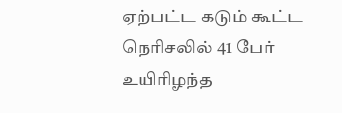ஏற்பட்ட கடும் கூட்ட நெரிசலில் 41 பேர் உயிரிழந்த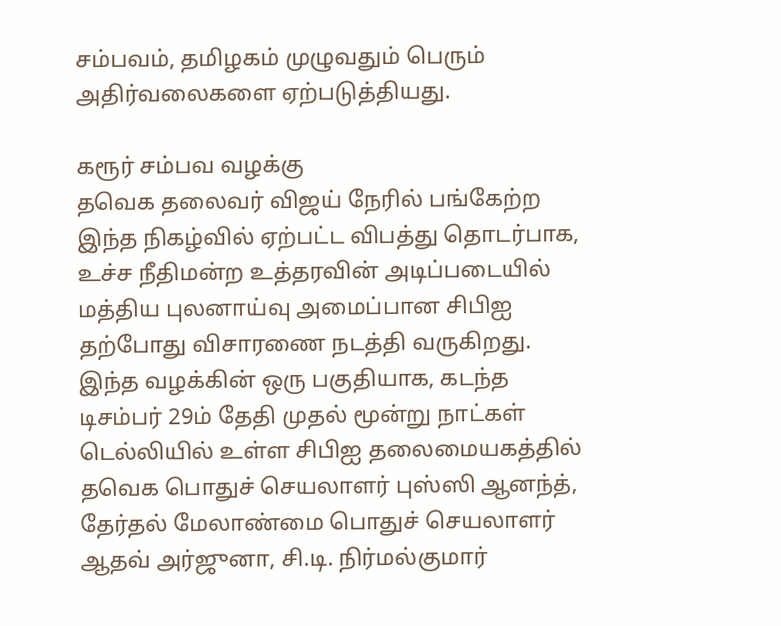சம்பவம், தமிழகம் முழுவதும் பெரும் அதிர்வலைகளை ஏற்படுத்தியது.

கரூர் சம்பவ வழக்கு
தவெக தலைவர் விஜய் நேரில் பங்கேற்ற இந்த நிகழ்வில் ஏற்பட்ட விபத்து தொடர்பாக, உச்ச நீதிமன்ற உத்தரவின் அடிப்படையில் மத்திய புலனாய்வு அமைப்பான சிபிஐ தற்போது விசாரணை நடத்தி வருகிறது.
இந்த வழக்கின் ஒரு பகுதியாக, கடந்த டிசம்பர் 29ம் தேதி முதல் மூன்று நாட்கள் டெல்லியில் உள்ள சிபிஐ தலைமையகத்தில் தவெக பொதுச் செயலாளர் புஸ்ஸி ஆனந்த், தேர்தல் மேலாண்மை பொதுச் செயலாளர் ஆதவ் அர்ஜுனா, சி.டி. நிர்மல்குமார்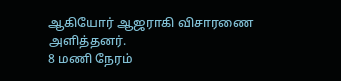ஆகியோர் ஆஜராகி விசாரணை அளித்தனர்.
8 மணி நேரம்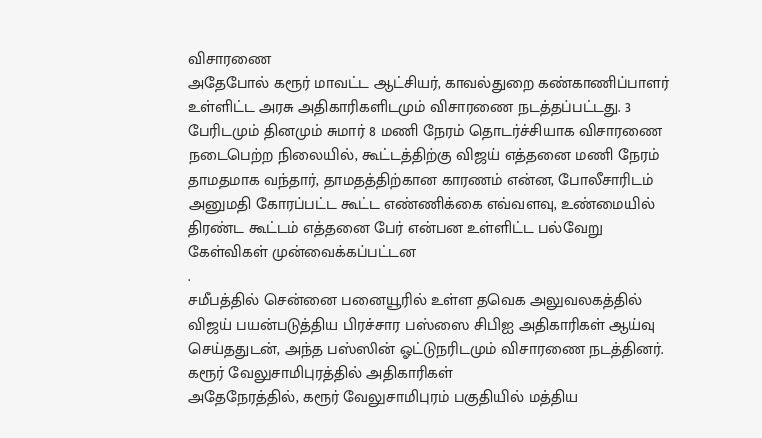விசாரணை
அதேபோல் கரூர் மாவட்ட ஆட்சியர், காவல்துறை கண்காணிப்பாளர் உள்ளிட்ட அரசு அதிகாரிகளிடமும் விசாரணை நடத்தப்பட்டது. 3 பேரிடமும் தினமும் சுமார் 8 மணி நேரம் தொடர்ச்சியாக விசாரணை நடைபெற்ற நிலையில், கூட்டத்திற்கு விஜய் எத்தனை மணி நேரம் தாமதமாக வந்தார், தாமதத்திற்கான காரணம் என்ன, போலீசாரிடம் அனுமதி கோரப்பட்ட கூட்ட எண்ணிக்கை எவ்வளவு, உண்மையில் திரண்ட கூட்டம் எத்தனை பேர் என்பன உள்ளிட்ட பல்வேறு கேள்விகள் முன்வைக்கப்பட்டன
.
சமீபத்தில் சென்னை பனையூரில் உள்ள தவெக அலுவலகத்தில் விஜய் பயன்படுத்திய பிரச்சார பஸ்ஸை சிபிஐ அதிகாரிகள் ஆய்வு செய்ததுடன், அந்த பஸ்ஸின் ஓட்டுநரிடமும் விசாரணை நடத்தினர்.
கரூர் வேலுசாமிபுரத்தில் அதிகாரிகள்
அதேநேரத்தில், கரூர் வேலுசாமிபுரம் பகுதியில் மத்திய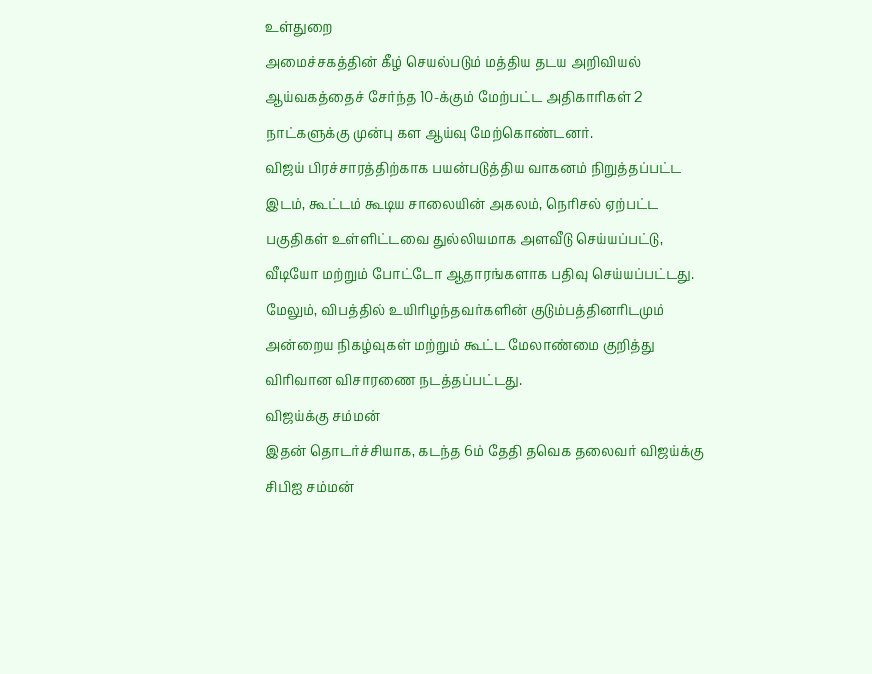உள்துறை
அமைச்சகத்தின் கீழ் செயல்படும் மத்திய தடய அறிவியல் ஆய்வகத்தைச் சேர்ந்த 10-க்கும் மேற்பட்ட அதிகாரிகள் 2 நாட்களுக்கு முன்பு கள ஆய்வு மேற்கொண்டனர்.
விஜய் பிரச்சாரத்திற்காக பயன்படுத்திய வாகனம் நிறுத்தப்பட்ட இடம், கூட்டம் கூடிய சாலையின் அகலம், நெரிசல் ஏற்பட்ட பகுதிகள் உள்ளிட்டவை துல்லியமாக அளவீடு செய்யப்பட்டு, வீடியோ மற்றும் போட்டோ ஆதாரங்களாக பதிவு செய்யப்பட்டது. மேலும், விபத்தில் உயிரிழந்தவர்களின் குடும்பத்தினரிடமும் அன்றைய நிகழ்வுகள் மற்றும் கூட்ட மேலாண்மை குறித்து விரிவான விசாரணை நடத்தப்பட்டது.
விஜய்க்கு சம்மன்
இதன் தொடர்ச்சியாக, கடந்த 6ம் தேதி தவெக தலைவர் விஜய்க்கு சிபிஐ சம்மன்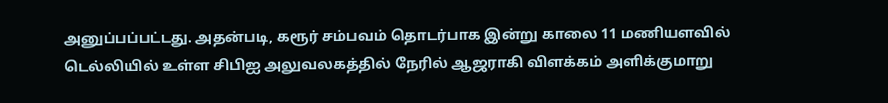அனுப்பப்பட்டது. அதன்படி, கரூர் சம்பவம் தொடர்பாக இன்று காலை 11 மணியளவில் டெல்லியில் உள்ள சிபிஐ அலுவலகத்தில் நேரில் ஆஜராகி விளக்கம் அளிக்குமாறு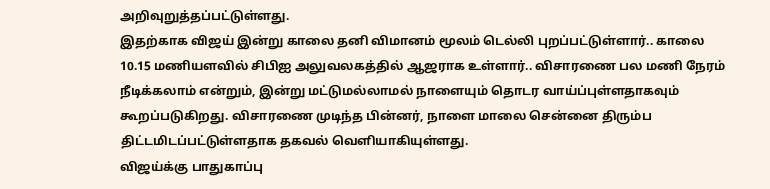அறிவுறுத்தப்பட்டுள்ளது.
இதற்காக விஜய் இன்று காலை தனி விமானம் மூலம் டெல்லி புறப்பட்டுள்ளார்.. காலை 10.15 மணியளவில் சிபிஐ அலுவலகத்தில் ஆஜராக உள்ளார்.. விசாரணை பல மணி நேரம் நீடிக்கலாம் என்றும், இன்று மட்டுமல்லாமல் நாளையும் தொடர வாய்ப்புள்ளதாகவும் கூறப்படுகிறது. விசாரணை முடிந்த பின்னர், நாளை மாலை சென்னை திரும்ப திட்டமிடப்பட்டுள்ளதாக தகவல் வெளியாகியுள்ளது.
விஜய்க்கு பாதுகாப்பு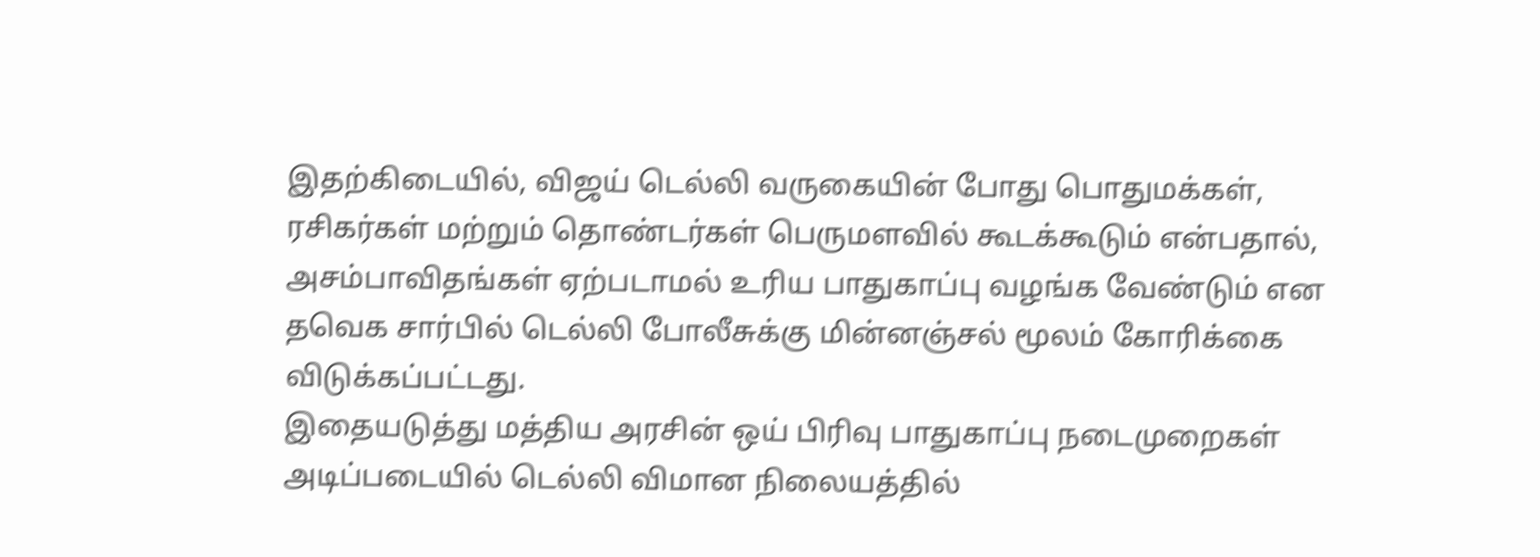இதற்கிடையில், விஜய் டெல்லி வருகையின் போது பொதுமக்கள், ரசிகர்கள் மற்றும் தொண்டர்கள் பெருமளவில் கூடக்கூடும் என்பதால், அசம்பாவிதங்கள் ஏற்படாமல் உரிய பாதுகாப்பு வழங்க வேண்டும் என தவெக சார்பில் டெல்லி போலீசுக்கு மின்னஞ்சல் மூலம் கோரிக்கை விடுக்கப்பட்டது.
இதையடுத்து மத்திய அரசின் ஒய் பிரிவு பாதுகாப்பு நடைமுறைகள் அடிப்படையில் டெல்லி விமான நிலையத்தில்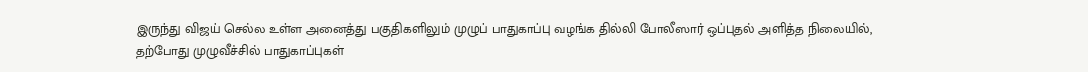இருந்து விஜய் செல்ல உள்ள அனைத்து பகுதிகளிலும் முழுப் பாதுகாப்பு வழங்க தில்லி போலீஸார் ஒப்புதல் அளித்த நிலையில், தற்போது முழுவீச்சில் பாதுகாப்புகள்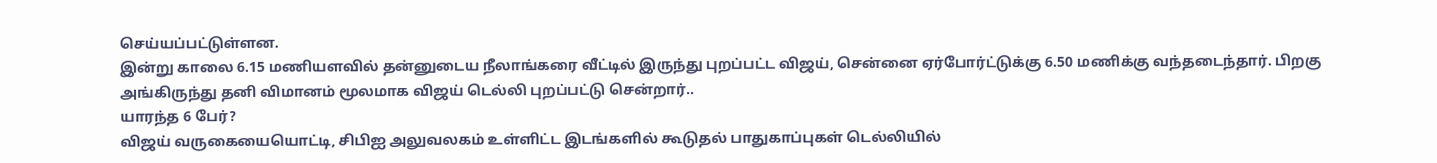செய்யப்பட்டுள்ளன.
இன்று காலை 6.15 மணியளவில் தன்னுடைய நீலாங்கரை வீட்டில் இருந்து புறப்பட்ட விஜய், சென்னை ஏர்போர்ட்டுக்கு 6.50 மணிக்கு வந்தடைந்தார். பிறகு அங்கிருந்து தனி விமானம் மூலமாக விஜய் டெல்லி புறப்பட்டு சென்றார்..
யாரந்த 6 பேர்?
விஜய் வருகையையொட்டி, சிபிஐ அலுவலகம் உள்ளிட்ட இடங்களில் கூடுதல் பாதுகாப்புகள் டெல்லியில்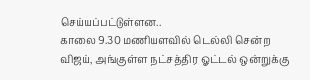செய்யப்பட்டுள்ளன..
காலை 9.30 மணியளவில் டெல்லி சென்ற விஜய், அங்குள்ள நட்சத்திர ஓட்டல் ஒன்றுக்கு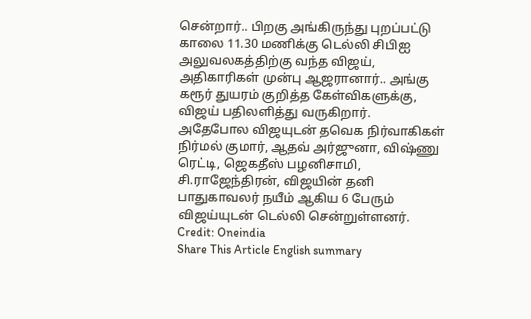சென்றார்.. பிறகு அங்கிருந்து புறப்பட்டு காலை 11.30 மணிக்கு டெல்லி சிபிஐ அலுவலகத்திற்கு வந்த விஜய், அதிகாரிகள் முன்பு ஆஜரானார்.. அங்கு கரூர் துயரம் குறித்த கேள்விகளுக்கு, விஜய் பதிலளித்து வருகிறார்.
அதேபோல விஜயுடன் தவெக நிர்வாகிகள் நிர்மல் குமார், ஆதவ் அர்ஜுனா, விஷ்ணு ரெட்டி, ஜெகதீஸ் பழனிசாமி, சி.ராஜேந்திரன், விஜயின் தனி பாதுகாவலர் நயீம் ஆகிய 6 பேரும் விஜய்யுடன் டெல்லி சென்றுள்ளனர்.
Credit: Oneindia
Share This Article English summary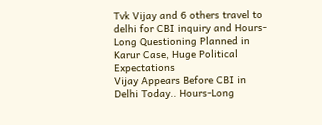Tvk Vijay and 6 others travel to delhi for CBI inquiry and Hours-Long Questioning Planned in Karur Case, Huge Political Expectations
Vijay Appears Before CBI in Delhi Today.. Hours-Long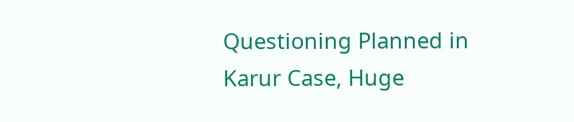Questioning Planned in Karur Case, Huge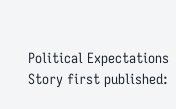Political Expectations Story first published: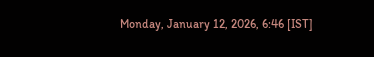Monday, January 12, 2026, 6:46 [IST]